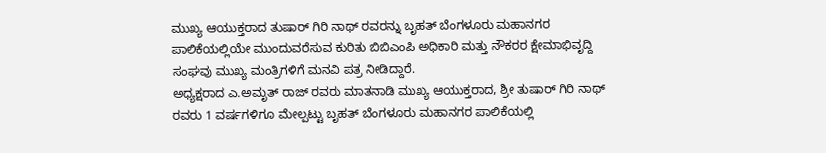ಮುಖ್ಯ ಆಯುಕ್ತರಾದ ತುಷಾರ್ ಗಿರಿ ನಾಥ್ ರವರನ್ನು ಬೃಹತ್ ಬೆಂಗಳೂರು ಮಹಾನಗರ ಪಾಲಿಕೆಯಲ್ಲಿಯೇ ಮುಂದುವರೆಸುವ ಕುರಿತು ಬಿಬಿಎಂಪಿ ಅಧಿಕಾರಿ ಮತ್ತು ನೌಕರರ ಕ್ಷೇಮಾಭಿವೃದ್ದಿ ಸಂಘವು ಮುಖ್ಯ ಮಂತ್ರಿಗಳಿಗೆ ಮನವಿ ಪತ್ರ ನೀಡಿದ್ದಾರೆ.
ಅಧ್ಯಕ್ಷರಾದ ಎ.ಅಮೃತ್ ರಾಜ್ ರವರು ಮಾತನಾಡಿ ಮುಖ್ಯ ಆಯುಕ್ತರಾದ, ಶ್ರೀ ತುಷಾರ್ ಗಿರಿ ನಾಥ್ ರವರು 1 ವರ್ಷಗಳಿಗೂ ಮೇಲ್ಪಟ್ಟು ಬೃಹತ್ ಬೆಂಗಳೂರು ಮಹಾನಗರ ಪಾಲಿಕೆಯಲ್ಲಿ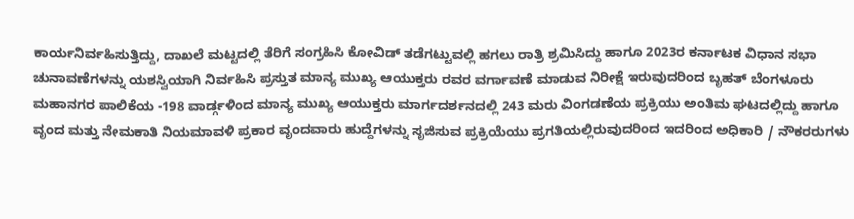ಕಾರ್ಯನಿರ್ವಹಿಸುತ್ತಿದ್ದು, ದಾಖಲೆ ಮಟ್ಟದಲ್ಲಿ ತೆರಿಗೆ ಸಂಗ್ರಹಿಸಿ ಕೋವಿಡ್ ತಡೆಗಟ್ಟುವಲ್ಲಿ ಹಗಲು ರಾತ್ರಿ ಶ್ರಮಿಸಿದ್ದು ಹಾಗೂ 2023ರ ಕರ್ನಾಟಕ ವಿಧಾನ ಸಭಾ ಚುನಾವಣೆಗಳನ್ನು ಯಶಸ್ವಿಯಾಗಿ ನಿರ್ವಹಿಸಿ ಪ್ರಸ್ತುತ ಮಾನ್ಯ ಮುಖ್ಯ ಆಯುಕ್ತರು ರವರ ವರ್ಗಾವಣೆ ಮಾಡುವ ನಿರೀಕ್ಷೆ ಇರುವುದರಿಂದ ಬೃಹತ್ ಬೆಂಗಳೂರು ಮಹಾನಗರ ಪಾಲಿಕೆಯ -198 ವಾರ್ಡ್ಗಳಿಂದ ಮಾನ್ಯ ಮುಖ್ಯ ಆಯುಕ್ತರು ಮಾರ್ಗದರ್ಶನದಲ್ಲಿ 243 ಮರು ವಿಂಗಡಣೆಯ ಪ್ರಕ್ರಿಯು ಅಂತಿಮ ಘಟದಲ್ಲಿದ್ದು ಹಾಗೂ ವೃಂದ ಮತ್ತು ನೇಮಕಾತಿ ನಿಯಮಾವಳಿ ಪ್ರಕಾರ ವೃಂದವಾರು ಹುದ್ದೆಗಳನ್ನು ಸೃಜಿಸುವ ಪ್ರಕ್ರಿಯೆಯು ಪ್ರಗತಿಯಲ್ಲಿರುವುದರಿಂದ ಇದರಿಂದ ಅಧಿಕಾರಿ / ನೌಕರರುಗಳು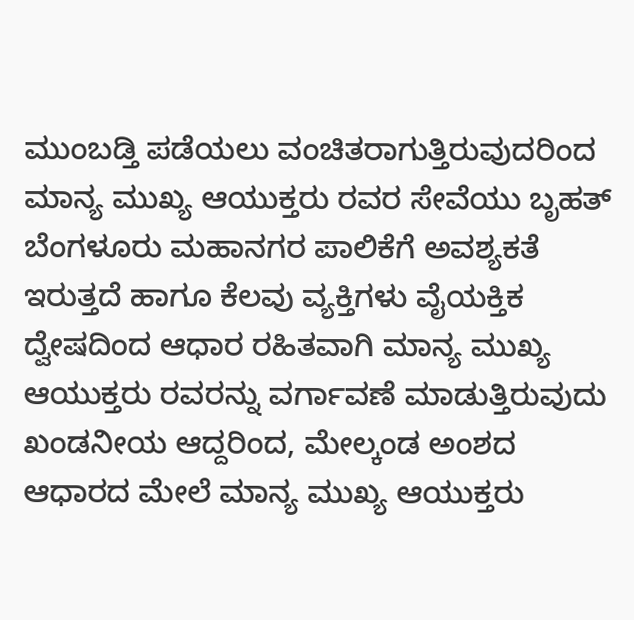ಮುಂಬಡ್ತಿ ಪಡೆಯಲು ವಂಚಿತರಾಗುತ್ತಿರುವುದರಿಂದ ಮಾನ್ಯ ಮುಖ್ಯ ಆಯುಕ್ತರು ರವರ ಸೇವೆಯು ಬೃಹತ್ ಬೆಂಗಳೂರು ಮಹಾನಗರ ಪಾಲಿಕೆಗೆ ಅವಶ್ಯಕತೆ ಇರುತ್ತದೆ ಹಾಗೂ ಕೆಲವು ವ್ಯಕ್ತಿಗಳು ವೈಯಕ್ತಿಕ ದ್ವೇಷದಿಂದ ಆಧಾರ ರಹಿತವಾಗಿ ಮಾನ್ಯ ಮುಖ್ಯ ಆಯುಕ್ತರು ರವರನ್ನು ವರ್ಗಾವಣೆ ಮಾಡುತ್ತಿರುವುದು ಖಂಡನೀಯ ಆದ್ದರಿಂದ, ಮೇಲ್ಕಂಡ ಅಂಶದ ಆಧಾರದ ಮೇಲೆ ಮಾನ್ಯ ಮುಖ್ಯ ಆಯುಕ್ತರು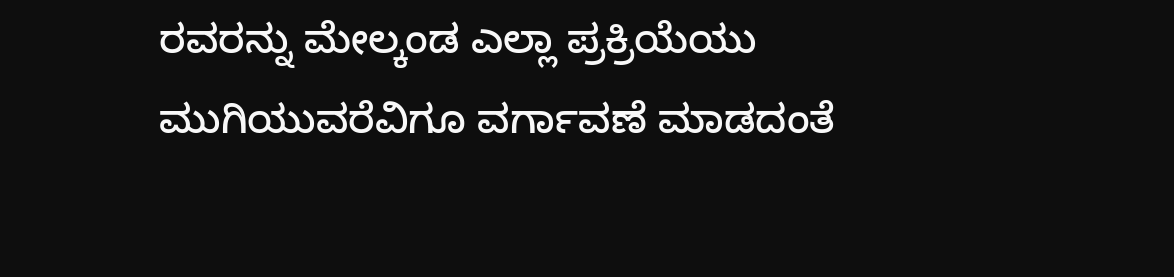ರವರನ್ನು ಮೇಲ್ಕಂಡ ಎಲ್ಲಾ ಪ್ರಕ್ರಿಯೆಯು ಮುಗಿಯುವರೆವಿಗೂ ವರ್ಗಾವಣೆ ಮಾಡದಂತೆ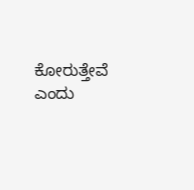ಕೋರುತ್ತೇವೆ ಎಂದು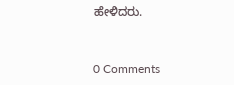ಹೇಳಿದರು.


0 Comments